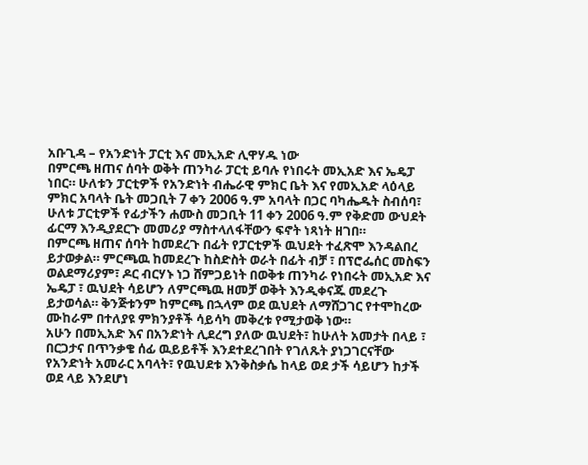አቡጊዳ – የአንድነት ፓርቲ እና መኢአድ ሊዋሃዱ ነው
በምርጫ ዘጠና ሰባት ወቅት ጠንካራ ፓርቲ ይባሉ የነበሩት መኢአድ እና ኤዴፓ ነበር። ሁለቱን ፓርቲዎች የአንድነት ብሔራዊ ምክር ቤት እና የመኢአድ ላዕላይ ምክር አባላት ቤት መጋቢት 7 ቀን 2006 ዓ.ም አባላት በጋር ባካሔዱት ስብሰባ፣ ሁለቱ ፓርቲዎች የፊታችን ሐሙስ መጋቢት 11 ቀን 2006 ዓ.ም የቅድመ ውህደት ፊርማ እንዲያደርጉ መመሪያ ማስተላለፋቸውን ፍኖት ነጻነት ዘገበ።
በምርጫ ዘጠና ሰባት ከመደረጉ በፊት የፓርቲዎች ዉህደት ተፈጽሞ እንዳልበረ ይታወቃል። ምርጫዉ ከመደረጉ ከስድስት ወራት በፊት ብቻ ፣ በፕሮፌሰር መስፍን ወልደማሪያም፣ ዶር ብርሃኑ ነጋ ሸምጋይነት በወቅቱ ጠንካራ የነበሩት መኢአድ እና ኤዴፓ ፣ ዉህደት ሳይሆን ለምርጫዉ ዘመቻ ወቅት እንዲቀናጁ መደረጉ ይታወሳል። ቅንጅቱንም ከምርጫ በኋላም ወደ ዉህደት ለማሸጋገር የተሞከረው ሙከራም በተለያዩ ምክንያቶች ሳይሳካ መቅረቱ የሚታወቅ ነው።
አሁን በመኢአድ እና በአንድነት ሊደረግ ያለው ዉህደት፣ ከሁለት አመታት በላይ ፣ በርጋታና በጥንቃቄ ሰፊ ዉይይቶች እንደተደረገበት የገለጹት ያነጋገርናቸው የአንድነት አመራር አባላት፣ የዉህደቱ እንቅስቃሴ ከላይ ወደ ታች ሳይሆን ከታች ወደ ላይ እንደሆነ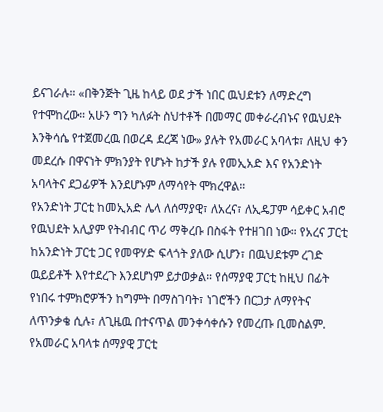ይናገራሉ። «በቅንጅት ጊዜ ከላይ ወደ ታች ነበር ዉህደቱን ለማድረግ የተሞከረው። አሁን ግን ካለፉት ስህተቶች በመማር መቀራረብኑና የዉህደት እንቅሳሴ የተጀመረዉ በወረዳ ደረጃ ነው» ያሉት የአመራር አባላቱ፣ ለዚህ ቀን መደረሱ በዋናነት ምክንያት የሆኑት ከታች ያሉ የመኢአድ እና የአንድነት አባላትና ደጋፊዎች እንደሆኑም ለማሳየት ሞክረዋል።
የአንድነት ፓርቲ ከመኢአድ ሌላ ለሰማያዊ፣ ለአረና፣ ለኢዴፓም ሳይቀር አብሮ የዉህደት አሊያም የትብብር ጥሪ ማቅረቡ በስፋት የተዘገበ ነው። የአረና ፓርቲ ከአንድነት ፓርቲ ጋር የመዋሃድ ፍላጎት ያለው ሲሆን፣ በዉህደቱም ረገድ ዉይይቶች እየተደረጉ እንደሆነም ይታወቃል። የሰማያዊ ፓርቲ ከዚህ በፊት የነበሩ ተምክሮዎችን ከግምት በማስገባት፣ ነገሮችን በርጋታ ለማየትና ለጥንቃቄ ሲሉ፣ ለጊዜዉ በተናጥል መንቀሳቀሱን የመረጡ ቢመስልም. የአመራር አባላቱ ሰማያዊ ፓርቲ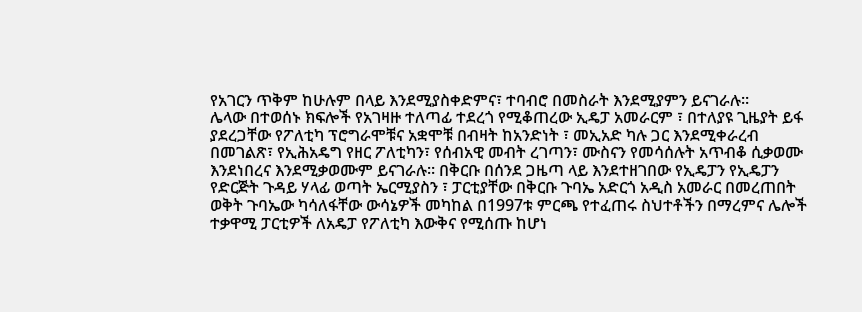የአገርን ጥቅም ከሁሉም በላይ እንደሚያስቀድምና፣ ተባብሮ በመስራት እንደሚያምን ይናገራሉ።
ሌላው በተወሰኑ ክፍሎች የአገዛዙ ተለጣፊ ተደረጎ የሚቆጠረው ኢዴፓ አመራርም ፣ በተለያዩ ጊዜያት ይፋ ያደረጋቸው የፖለቲካ ፕሮግራሞቹና አቋሞቹ በብዛት ከአንድነት ፣ መኢአድ ካሉ ጋር እንደሚቀራረብ በመገልጽ፣ የኢሕአዴግ የዘር ፖለቲካን፣ የሰብአዊ መብት ረገጣን፣ ሙስናን የመሳሰሉት አጥብቆ ሲቃወሙ እንደነበረና እንደሚቃወሙም ይናገራሉ። በቅርቡ በሰንደ ጋዜጣ ላይ እንደተዘገበው የኢዴፓን የኢዴፓን የድርጅት ጉዳይ ሃላፊ ወጣት ኤርሚያስን ፣ ፓርቲያቸው በቅርቡ ጉባኤ አድርጎ አዲስ አመራር በመረጠበት ወቅት ጉባኤው ካሳለፋቸው ውሳኔዎች መካከል በ1997ቱ ምርጫ የተፈጠሩ ስህተቶችን በማረምና ሌሎች ተቃዋሚ ፓርቲዎች ለአዴፓ የፖለቲካ እውቅና የሚሰጡ ከሆነ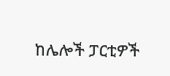ከሌሎች ፓርቲዎች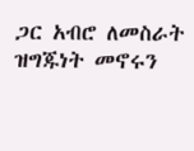ጋር አብሮ ለመስራት ዝግጁነት መኖሩን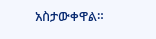አስታውቀዋል።